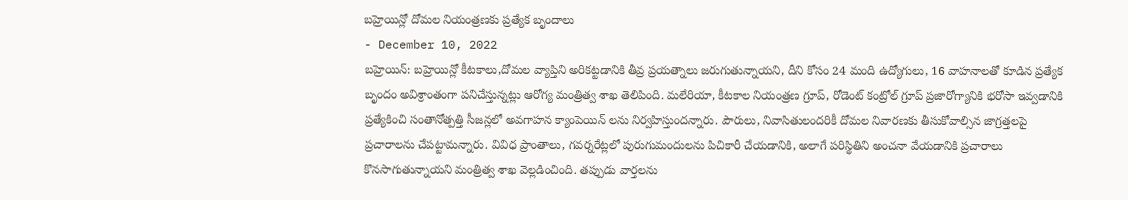బహ్రెయిన్లో దోమల నియంత్రణకు ప్రత్యేక బృందాలు
- December 10, 2022
బహ్రెయిన్: బహ్రెయిన్లో కీటకాలు,దోమల వ్యాప్తిని అరికట్టడానికి తీవ్ర ప్రయత్నాలు జరుగుతున్నాయని, దీని కోసం 24 మంది ఉద్యోగులు, 16 వాహనాలతో కూడిన ప్రత్యేక బృందం అవిశ్రాంతంగా పనిచేస్తున్నట్లు ఆరోగ్య మంత్రిత్వ శాఖ తెలిపింది. మలేరియా, కీటకాల నియంత్రణ గ్రూప్, రోడెంట్ కంట్రోల్ గ్రూప్ ప్రజారోగ్యానికి భరోసా ఇవ్వడానికి ప్రత్యేకించి సంతానోత్పత్తి సీజన్లలో అవగాహన క్యాంపెయిన్ లను నిర్వహిస్తుందన్నారు. పౌరులు, నివాసితులందరికీ దోమల నివారణకు తీసుకోవాల్సిన జాగ్రత్తలపై ప్రచారాలను చేపట్టామన్నారు. వివిధ ప్రాంతాలు, గవర్నరేట్లలో పురుగుమందులను పిచికారీ చేయడానికి, అలాగే పరిస్థితిని అంచనా వేయడానికి ప్రచారాలు కొనసాగుతున్నాయని మంత్రిత్వ శాఖ వెల్లడించింది. తప్పుడు వార్తలను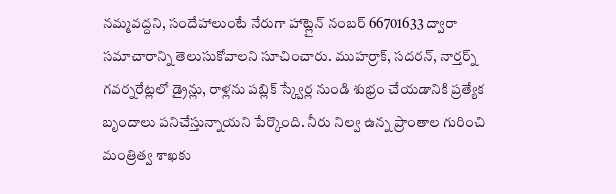నమ్మవద్దని, సందేహాలుంటే నేరుగా హాట్లైన్ నంబర్ 66701633 ద్వారా సమాచారాన్ని తెలుసుకోవాలని సూచించారు. ముహర్రాక్, సదరన్, నార్తర్న్ గవర్నరేట్లలో డ్రైన్లు, రాళ్లను పబ్లిక్ స్క్వేర్ల నుండి శుభ్రం చేయడానికి ప్రత్యేక బృందాలు పనిచేస్తున్నాయని పేర్కొంది. నీరు నిల్వ ఉన్న ప్రాంతాల గురించి మంత్రిత్వ శాఖకు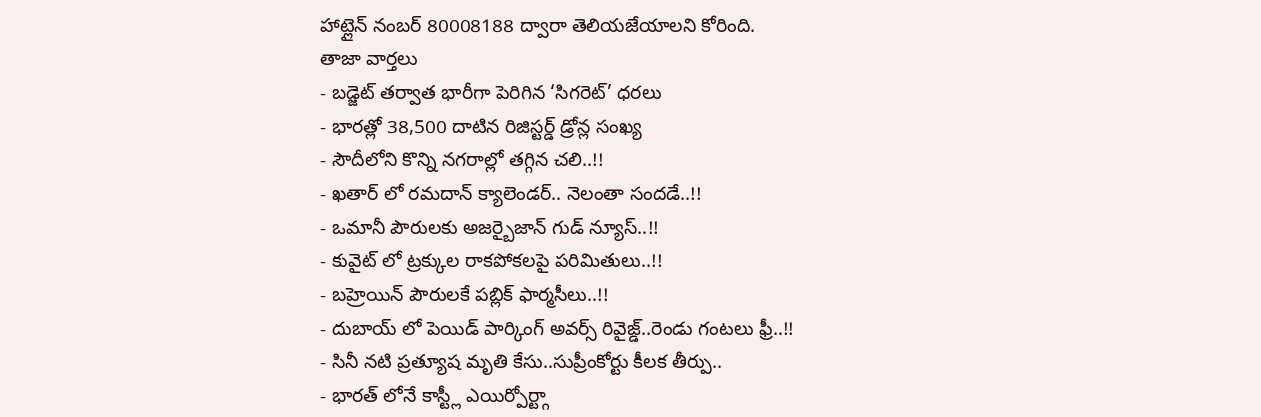హాట్లైన్ నంబర్ 80008188 ద్వారా తెలియజేయాలని కోరింది.
తాజా వార్తలు
- బడ్జెట్ తర్వాత భారీగా పెరిగిన ‘సిగరెట్’ ధరలు
- భారత్లో 38,500 దాటిన రిజిస్టర్డ్ డ్రోన్ల సంఖ్య
- సౌదీలోని కొన్ని నగరాల్లో తగ్గిన చలి..!!
- ఖతార్ లో రమదాన్ క్యాలెండర్.. నెలంతా సందడే..!!
- ఒమానీ పౌరులకు అజర్బైజాన్ గుడ్ న్యూస్..!!
- కువైట్ లో ట్రక్కుల రాకపోకలపై పరిమితులు..!!
- బహ్రెయిన్ పౌరులకే పబ్లిక్ ఫార్మసీలు..!!
- దుబాయ్ లో పెయిడ్ పార్కింగ్ అవర్స్ రివైజ్డ్..రెండు గంటలు ఫ్రీ..!!
- సినీ నటి ప్రత్యూష మృతి కేసు..సుప్రీంకోర్టు కీలక తీర్పు..
- భారత్ లోనే కాస్ట్లీ ఎయిర్పోర్ట్గా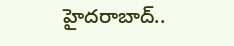హైదరాబాద్..